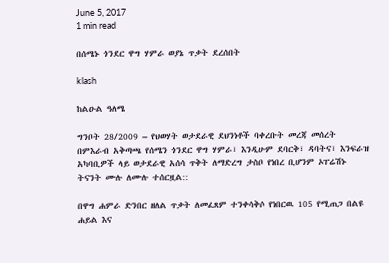June 5, 2017
1 min read

በሰሜኑ ጎንደር ዋግ ሃምራ ወያኔ ጥቃት ደረሰበት

klash

ከልዑል ዓለሜ

ግንቦት 28/2009 – የህወሃት ወታደራዊ ደህንነቶች ባቀረቡት መረጃ መሰረት በምእራብ አቅጣጫ የሰሜን ጎንደር ዋግ ሃምራ፣ እንዲሁም ደባርቅ፣ ዳባትና፣ እንፍራዝ አካባቢዎች ላይ ወታደራዊ አሰሳ ጥቅት ለማድረግ ታስቦ የነበረ ቢሆንም ኦፐሬሽኑ ትናንት ሙሉ ለሙሉ ተሰርዟል::

በዋግ ሐምራ ድንበር ዘለል ጥቃት ለመፈጸም ተንቀሳቅሶ የነበርዉ 105 የሚጠጋ በልዩ ሐይል እና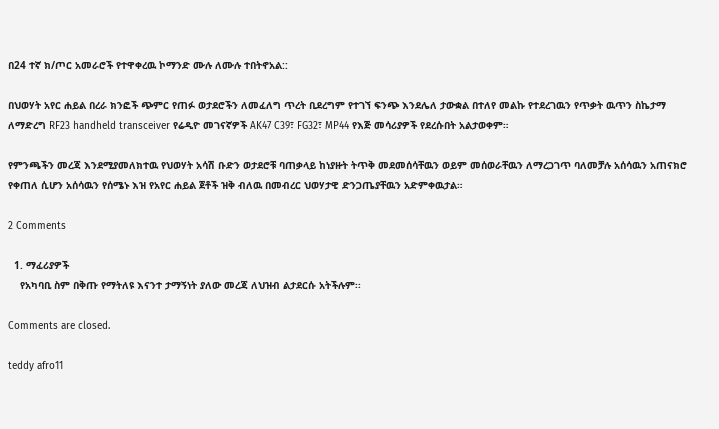በ24 ተኛ ክ/ጦር አመራሮች የተዋቀረዉ ኮማንድ ሙሉ ለሙሉ ተበትኖአል::

በህወሃት አየር ሐይል በረራ ክንፎች ጭምር የጠፉ ወታደሮችን ለመፈለግ ጥረት ቢደረግም የተገኘ ፍንጭ እንደሌለ ታውቋል በተለየ መልኩ የተደረገዉን የጥቃት ዉጥን ስኬታማ ለማድረግ RF23 handheld transceiver የሬዲዮ መገናኛዎች AK47 C39፣ FG32፣ MP44 የእጅ መሳሪያዎች የደረሱበት አልታወቀም።

የምንጫችን መረጃ እንደሚያመለክተዉ የህወሃት አሳሽ ቡድን ወታደሮቹ ባጠቃላይ ከነያዙት ትጥቅ መደመሰሳቸዉን ወይም መሰወራቸዉን ለማረጋገጥ ባለመቻሉ አሰሳዉን አጠናክሮ የቀጠለ ሲሆን አሰሳዉን የሰሜኑ እዝ የአየር ሐይል ጀቶች ዝቅ ብለዉ በመብረር ህወሃታዊ ድንጋጤያቸዉን አድምቀዉታል።

2 Comments

  1. ማፈሪያዎች
    የአካባቢ ስም በቅጡ የማትለዩ እናንተ ታማኝነት ያለው መረጃ ለህዝብ ልታደርሱ አትችሉም፡፡

Comments are closed.

teddy afro11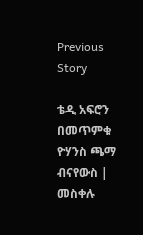Previous Story

ቴዲ አፍሮን በመጥምቁ ዮሃንስ ጫማ ብናየውስ | መስቀሉ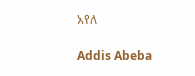አየለ

Addis Abeba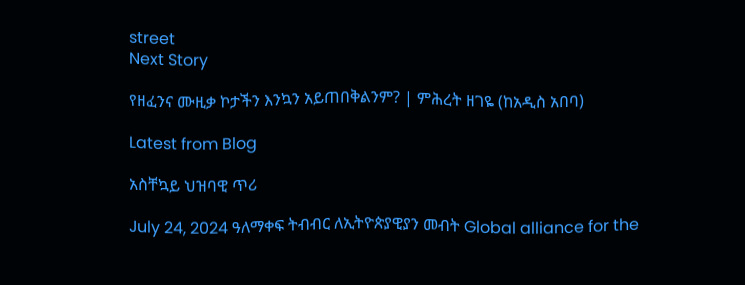street
Next Story

የዘፈንና ሙዚቃ ኮታችን እንኳን አይጠበቅልንም? | ምሕረት ዘገዬ (ከአዲስ አበባ)

Latest from Blog

አስቸኳይ ህዝባዊ ጥሪ

July 24, 2024 ዓለማቀፍ ትብብር ለኢትዮጵያዊያን መብት Global alliance for the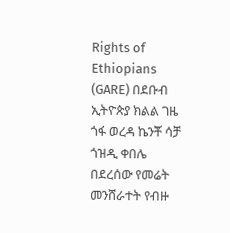Rights of Ethiopians (GARE) በደቡብ ኢትዮጵያ ክልል ገዜ ጎፋ ወረዳ ኬንቾ ሳቻ ጎዝዲ ቀበሌ በደረሰው የመሬት መንሸራተት የብዙ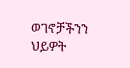ወገኖቻችንን ህይዎት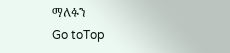ማለፉን
Go toTop